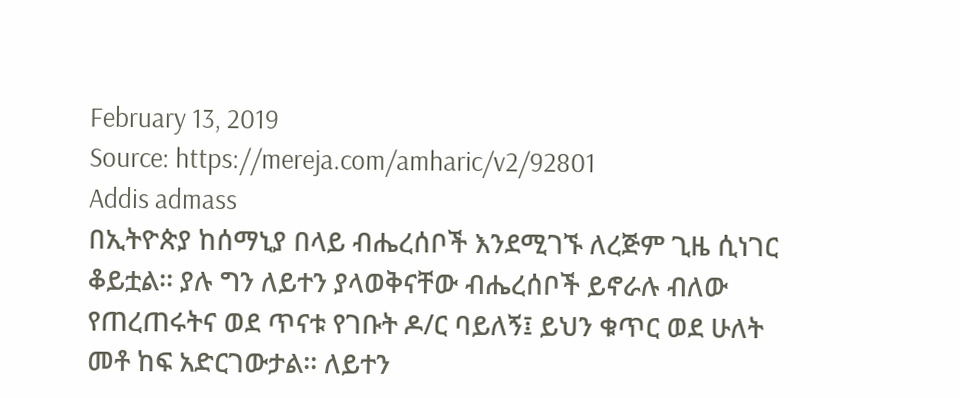February 13, 2019
Source: https://mereja.com/amharic/v2/92801
Addis admass
በኢትዮጵያ ከሰማኒያ በላይ ብሔረሰቦች እንደሚገኙ ለረጅም ጊዜ ሲነገር ቆይቷል፡፡ ያሉ ግን ለይተን ያላወቅናቸው ብሔረሰቦች ይኖራሉ ብለው የጠረጠሩትና ወደ ጥናቱ የገቡት ዶ/ር ባይለኝ፤ ይህን ቁጥር ወደ ሁለት መቶ ከፍ አድርገውታል፡፡ ለይተን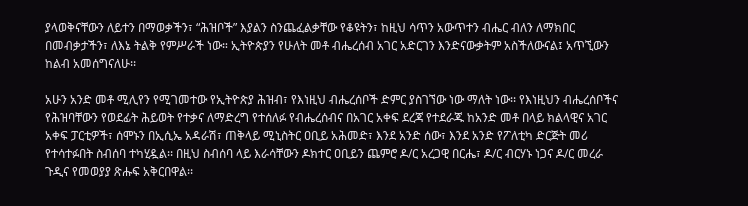ያላወቅናቸውን ለይተን በማወቃችን፣ “ሕዝቦች” እያልን ስንጨፈልቃቸው የቆዩትን፣ ከዚህ ሳጥን አውጥተን ብሔር ብለን ለማክበር በመብቃታችን፣ ለእኔ ትልቅ የምሥራች ነው። ኢትዮጵያን የሁለት መቶ ብሔረሰብ አገር አድርገን እንድናውቃትም አስችለውናል፤ አጥኚውን ከልብ አመሰግናለሁ፡፡

አሁን አንድ መቶ ሚሊየን የሚገመተው የኢትዮጵያ ሕዝብ፣ የእነዚህ ብሔረሰቦች ድምር ያስገኘው ነው ማለት ነው፡፡ የእነዚህን ብሔረሰቦችና የሕዝባቸውን የወደፊት ሕይወት የተቃና ለማድረግ የተሰለፉ የብሔረሰብና በአገር አቀፍ ደረጃ የተደራጁ ከአንድ መቶ በላይ ክልላዊና አገር አቀፍ ፓርቲዎች፣ ሰሞኑን በኢሲኤ አዳራሽ፣ ጠቅላይ ሚኒስትር ዐቢይ አሕመድ፣ እንደ አንድ ሰው፣ እንደ አንድ የፖለቲካ ድርጅት መሪ የተሳተፉበት ስብሰባ ተካሂዷል፡፡ በዚህ ስብሰባ ላይ እራሳቸውን ዶክተር ዐቢይን ጨምሮ ዶ/ር አረጋዊ በርሔ፣ ዶ/ር ብርሃኑ ነጋና ዶ/ር መረራ ጉዲና የመወያያ ጽሑፍ አቅርበዋል፡፡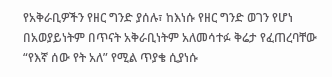የአቅራቢዎችን የዘር ግንድ ያሰሉ፣ ከእነሱ የዘር ግንድ ወገን የሆነ በአወያይነትም በጥናት አቅራቢነትም አለመሳተፉ ቅሬታ የፈጠረባቸው “የእኛ ሰው የት አለ” የሚል ጥያቄ ሲያነሱ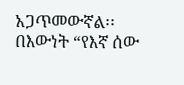አጋጥመውኛል፡፡ በእውነት “የእኛ ሰው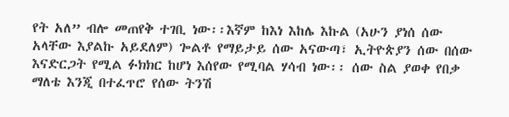የት አለ” ብሎ መጠየቅ ተገቢ ነው፡፡እኛም ከእነ እከሌ እኩል (አሁን ያነሰ ሰው አላቸው እያልኩ አይደለም) ጐልቶ የማይታይ ሰው አናውጣ፣ ኢትዮጵያን ሰው በሰው እናድርጋት የሚል ፉክክር ከሆነ እሰየው የሚባል ሃሳብ ነው፡፡ ሰው ስል ያወቀ የበቃ ማለቴ እንጂ በተፈጥሮ የሰው ትንሽ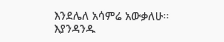እንደሌለ አሳምሬ አውቃለሁ፡፡እያንዳንዱ